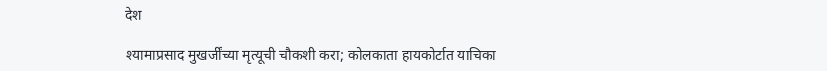देश

श्‍यामाप्रसाद मुखर्जींच्या मृत्यूची चौकशी करा; कोलकाता हायकोर्टात याचिका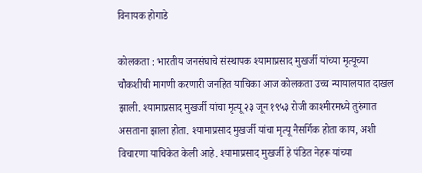विनायक होगाडे

कोलकता : भारतीय जनसंघाचे संस्थापक श्‍यामाप्रसाद मुखर्जी यांच्या मृत्यूच्या चौकशीची मागणी करणारी जनहित याचिका आज कोलकता उच्च न्यायालयात दाखल झाली. श्‍यामाप्रसाद मुखर्जी यांचा मृत्यू २३ जून १९५३ रोजी काश्‍मीरमध्ये तुरुंगात असताना झाला होता. श्‍यामाप्रसाद मुखर्जी यांचा मृत्यू नैसर्गिक होता काय, अशी विचारणा याचिकेत केली आहे. श्‍यामाप्रसाद मुखर्जी हे पंडित नेहरू यांच्या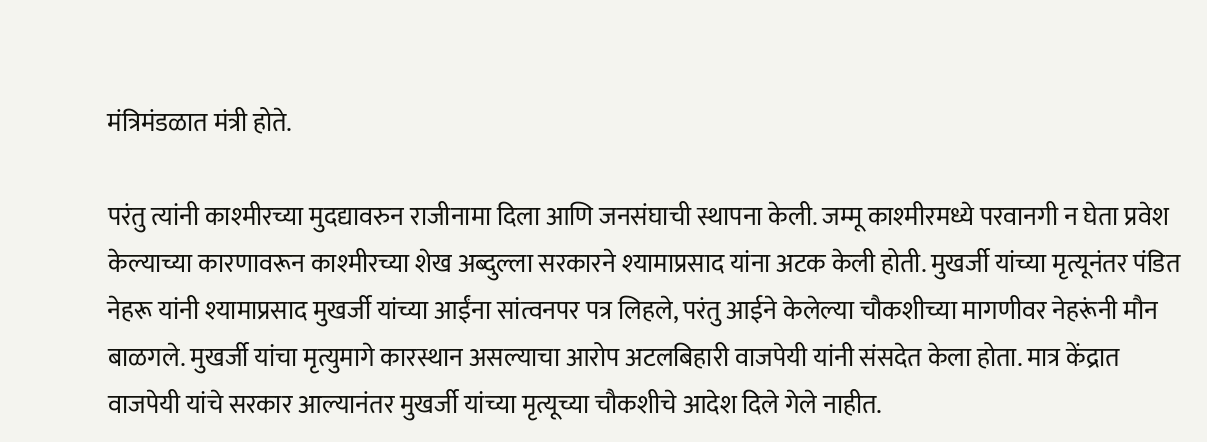मंत्रिमंडळात मंत्री होते.

परंतु त्यांनी काश्‍मीरच्या मुदद्यावरुन राजीनामा दिला आणि जनसंघाची स्थापना केली. जम्मू काश्‍मीरमध्ये परवानगी न घेता प्रवेश केल्याच्या कारणावरून काश्‍मीरच्या शेख अब्दुल्ला सरकारने श्‍यामाप्रसाद यांना अटक केली होती. मुखर्जी यांच्या मृत्यूनंतर पंडित नेहरू यांनी श्‍यामाप्रसाद मुखर्जी यांच्या आईंना सांत्वनपर पत्र लिहले, परंतु आईने केलेल्या चौकशीच्या मागणीवर नेहरूंनी मौन बाळगले. मुखर्जी यांचा मृत्युमागे कारस्थान असल्याचा आरोप अटलबिहारी वाजपेयी यांनी संसदेत केला होता. मात्र केंद्रात वाजपेयी यांचे सरकार आल्यानंतर मुखर्जी यांच्या मृत्यूच्या चौकशीचे आदेश दिले गेले नाहीत.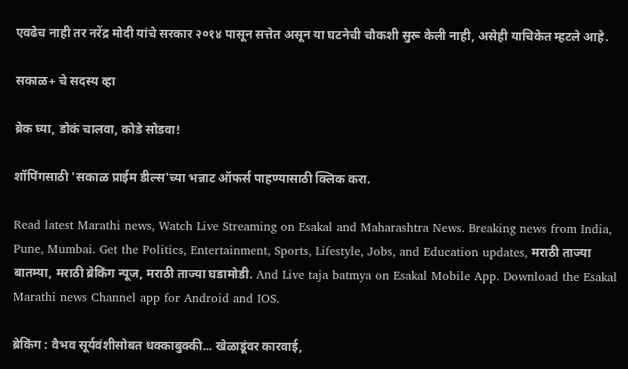एवढेच नाही तर नरेंद्र मोदी यांचे सरकार २०१४ पासून सत्तेत असून या घटनेची चौकशी सुरू केली नाही, असेही याचिकेत म्हटले आहे.

सकाळ+ चे सदस्य व्हा

ब्रेक घ्या, डोकं चालवा, कोडे सोडवा!

शॉपिंगसाठी 'सकाळ प्राईम डील्स'च्या भन्नाट ऑफर्स पाहण्यासाठी क्लिक करा.

Read latest Marathi news, Watch Live Streaming on Esakal and Maharashtra News. Breaking news from India, Pune, Mumbai. Get the Politics, Entertainment, Sports, Lifestyle, Jobs, and Education updates, मराठी ताज्या बातम्या, मराठी ब्रेकिंग न्यूज, मराठी ताज्या घडामोडी. And Live taja batmya on Esakal Mobile App. Download the Esakal Marathi news Channel app for Android and IOS.

ब्रेकिंग : वैभव सूर्यवंशीसोबत धक्काबुक्की... खेळाडूंवर कारवाई,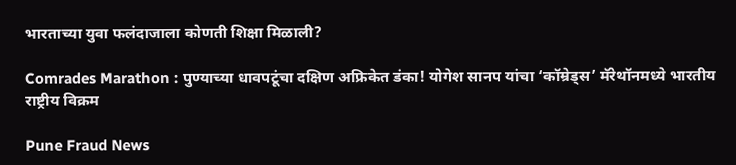भारताच्या युवा फलंदाजाला कोणती शिक्षा मिळाली?

Comrades Marathon : पुण्याच्या धावपटूंचा दक्षिण अफ्रिकेत डंका! योगेश सानप यांचा ‘कॉम्रेड्स’ मॅरेथॉनमध्ये भारतीय राष्ट्रीय विक्रम

Pune Fraud News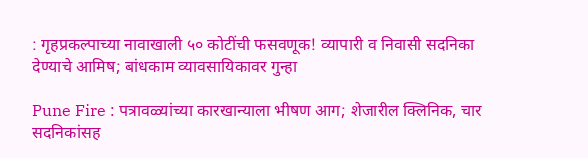: गृहप्रकल्पाच्या नावाखाली ५० कोटींची फसवणूक! व्यापारी व निवासी सदनिका देण्याचे आमिष; बांधकाम व्यावसायिकावर गुन्हा

Pune Fire : पत्रावळ्यांच्या कारखान्याला भीषण आग; शेजारील क्लिनिक, चार सदनिकांसह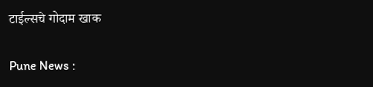टाईल्सचे गोदाम खाक

Pune News :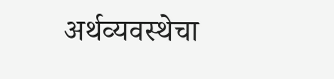अर्थव्‍यवस्‍थेचा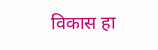विकास हा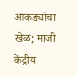आकड्यांचा खेळ; माजी केंद्रीय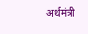अर्थमंत्री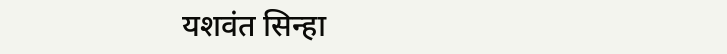यशवंत सिन्हा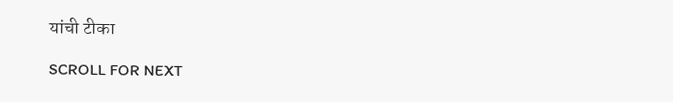यांची टीका

SCROLL FOR NEXT